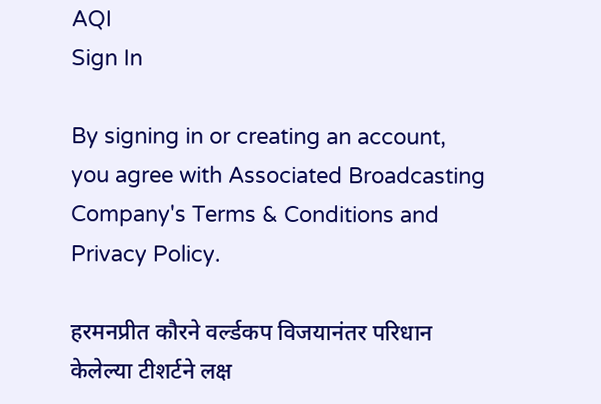AQI
Sign In

By signing in or creating an account, you agree with Associated Broadcasting Company's Terms & Conditions and Privacy Policy.

हरमनप्रीत कौरने वर्ल्डकप विजयानंतर परिधान केलेल्या टीशर्टने लक्ष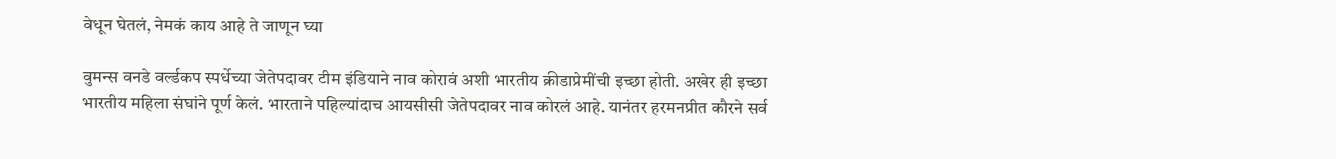वेधून घेतलं, नेमकं काय आहे ते जाणून घ्या

वुमन्स वनडे वर्ल्डकप स्पर्धेच्या जेतेपदावर टीम इंडियाने नाव कोरावं अशी भारतीय क्रीडाप्रेमींची इच्छा होती. अखेर ही इच्छा भारतीय महिला संघांने पूर्ण केलं. भारताने पहिल्यांदाच आयसीसी जेतेपदावर नाव कोरलं आहे. यानंतर हरमनप्रीत कौरने सर्व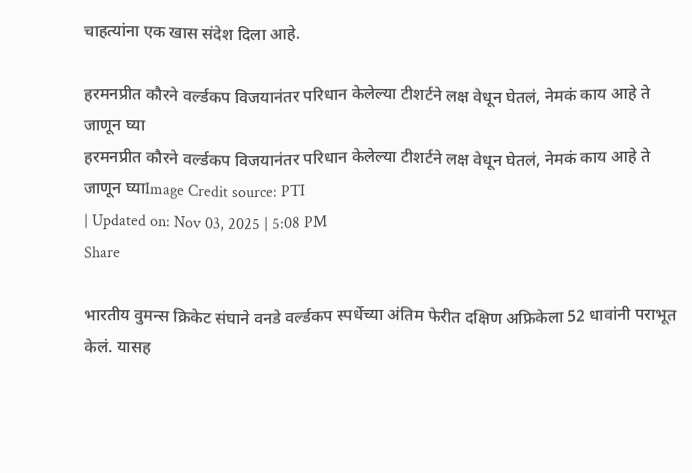चाहत्यांना एक खास संदेश दिला आहे.

हरमनप्रीत कौरने वर्ल्डकप विजयानंतर परिधान केलेल्या टीशर्टने लक्ष वेधून घेतलं, नेमकं काय आहे ते जाणून घ्या
हरमनप्रीत कौरने वर्ल्डकप विजयानंतर परिधान केलेल्या टीशर्टने लक्ष वेधून घेतलं, नेमकं काय आहे ते जाणून घ्याImage Credit source: PTI
| Updated on: Nov 03, 2025 | 5:08 PM
Share

भारतीय वुमन्स क्रिकेट संघाने वनडे वर्ल्डकप स्पर्धेच्या अंतिम फेरीत दक्षिण अफ्रिकेला 52 धावांनी पराभूत केलं. यासह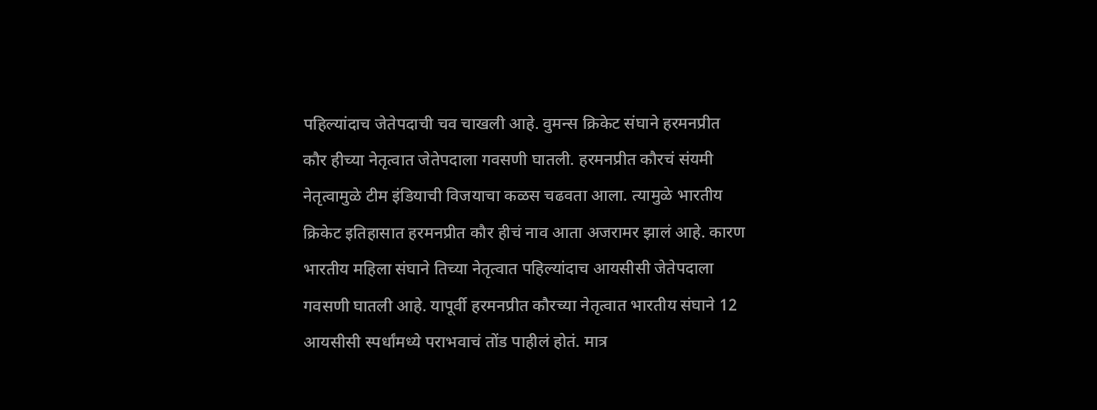पहिल्यांदाच जेतेपदाची चव चाखली आहे. वुमन्स क्रिकेट संघाने हरमनप्रीत कौर हीच्या नेतृत्वात जेतेपदाला गवसणी घातली. हरमनप्रीत कौरचं संयमी नेतृत्वामुळे टीम इंडियाची विजयाचा कळस चढवता आला. त्यामुळे भारतीय क्रिकेट इतिहासात हरमनप्रीत कौर हीचं नाव आता अजरामर झालं आहे. कारण भारतीय महिला संघाने तिच्या नेतृत्वात पहिल्यांदाच आयसीसी जेतेपदाला गवसणी घातली आहे. यापूर्वी हरमनप्रीत कौरच्या नेतृत्वात भारतीय संघाने 12 आयसीसी स्पर्धांमध्ये पराभवाचं तोंड पाहीलं होतं. मात्र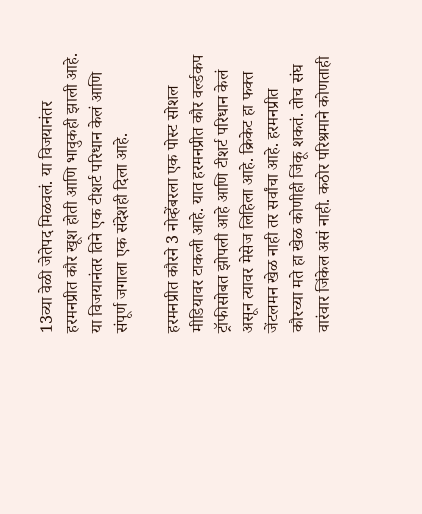13व्या वेळी जेतेपद मिळवलं. या विजयानंतर हरमनप्रीत कौर खूश होती आणि भावुकही झाली आहे. या विजयानंतर तिने एक टीशर्ट परिधान केलं आणि संपूर्ण जगाला एक संदेशही दिला आहे.

हरमनप्रीत कौरने 3 नोव्हेंबरला एक पोस्ट सोशल मीडियावर टाकली आहे. यात हरमनप्रीत कौर वर्ल्डकप ट्रॉफीसोबत झोपली आहे आणि टीशर्ट परिधान केलं असून त्यावर मेसेज लिहिला आहे. क्रिकेट हा फक्त जेंटलमन खेळ नाही तर सर्वांचा आहे. हरमनप्रीत कौरच्या मते हा खेळ कोणीही जिंकू शकतं. तोच संघ वारंवार जिंकेल असं नाही. कठोर परिश्रमाने कोणताही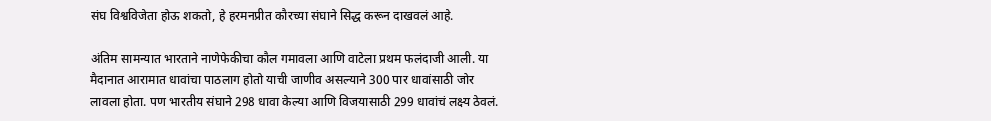संघ विश्वविजेता होऊ शकतो, हे हरमनप्रीत कौरच्या संघाने सिद्ध करून दाखवलं आहे.

अंतिम सामन्यात भारताने नाणेफेकीचा कौल गमावला आणि वाटेला प्रथम फलंदाजी आली. या मैदानात आरामात धावांचा पाठलाग होतो याची जाणीव असल्याने 300 पार धावांसाठी जोर लावला होता. पण भारतीय संघाने 298 धावा केल्या आणि विजयासाठी 299 धावांचं लक्ष्य ठेवलं.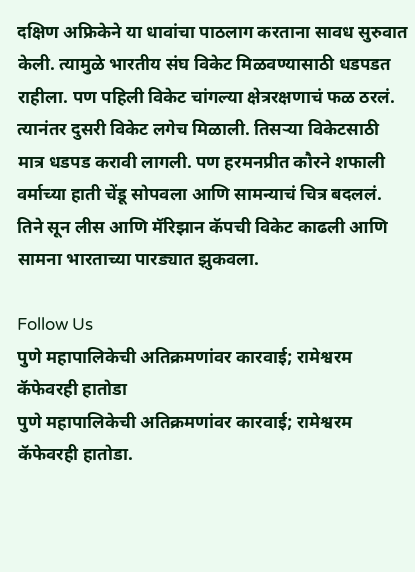दक्षिण अफ्रिकेने या धावांचा पाठलाग करताना सावध सुरुवात केली. त्यामुळे भारतीय संघ विकेट मिळवण्यासाठी धडपडत राहीला. पण पहिली विकेट चांगल्या क्षेत्ररक्षणाचं फळ ठरलं. त्यानंतर दुसरी विकेट लगेच मिळाली. तिसऱ्या विकेटसाठी मात्र धडपड करावी लागली. पण हरमनप्रीत कौरने शफाली वर्माच्या हाती चेंडू सोपवला आणि सामन्याचं चित्र बदललं. तिने सून लीस आणि मॅरिझान कॅपची विकेट काढली आणि सामना भारताच्या पारड्यात झुकवला.

Follow Us
पुणे महापालिकेची अतिक्रमणांवर कारवाई; रामेश्वरम कॅफेवरही हातोडा
पुणे महापालिकेची अतिक्रमणांवर कारवाई; रामेश्वरम कॅफेवरही हातोडा.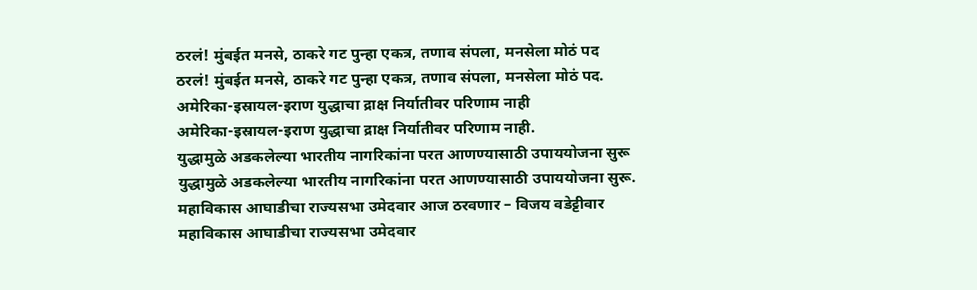ठरलं! मुंबईत मनसे, ठाकरे गट पुन्हा एकत्र, तणाव संपला, मनसेला मोठं पद
ठरलं! मुंबईत मनसे, ठाकरे गट पुन्हा एकत्र, तणाव संपला, मनसेला मोठं पद.
अमेरिका-इस्रायल-इराण युद्धाचा द्राक्ष निर्यातीवर परिणाम नाही
अमेरिका-इस्रायल-इराण युद्धाचा द्राक्ष निर्यातीवर परिणाम नाही.
युद्धामुळे अडकलेल्या भारतीय नागरिकांना परत आणण्यासाठी उपाययोजना सुरू
युद्धामुळे अडकलेल्या भारतीय नागरिकांना परत आणण्यासाठी उपाययोजना सुरू.
महाविकास आघाडीचा राज्यसभा उमेदवार आज ठरवणार – विजय वडेट्टीवार
महाविकास आघाडीचा राज्यसभा उमेदवार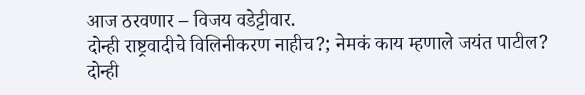आज ठरवणार – विजय वडेट्टीवार.
दोन्ही राष्ट्रवादीचे विलिनीकरण नाहीच?; नेमकं काय म्हणाले जयंत पाटील?
दोन्ही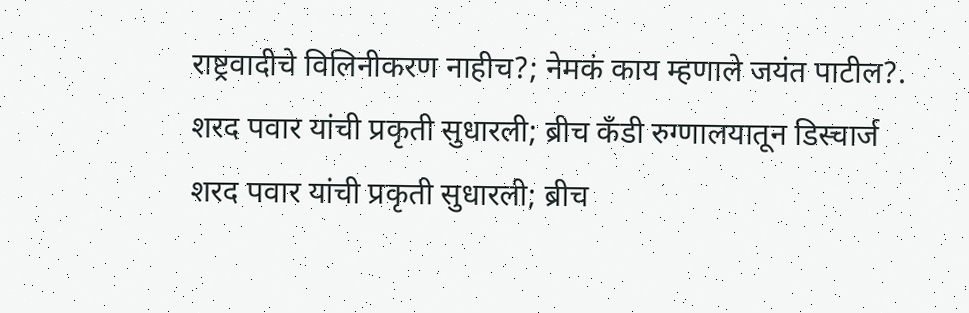राष्ट्रवादीचे विलिनीकरण नाहीच?; नेमकं काय म्हणाले जयंत पाटील?.
शरद पवार यांची प्रकृती सुधारली; ब्रीच कँडी रुग्णालयातून डिस्चार्ज
शरद पवार यांची प्रकृती सुधारली; ब्रीच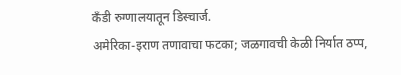कँडी रुग्णालयातून डिस्चार्ज.
अमेरिका-इराण तणावाचा फटका; जळगावची केळी निर्यात ठप्प,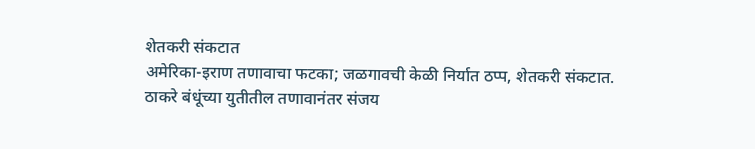शेतकरी संकटात
अमेरिका-इराण तणावाचा फटका; जळगावची केळी निर्यात ठप्प, शेतकरी संकटात.
ठाकरे बंधूंच्या युतीतील तणावानंतर संजय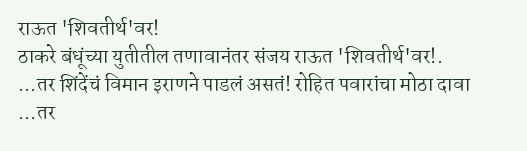राऊत 'शिवतीर्थ'वर!
ठाकरे बंधूंच्या युतीतील तणावानंतर संजय राऊत 'शिवतीर्थ'वर!.
...तर शिंदेंचं विमान इराणने पाडलं असतं! रोहित पवारांचा मोठा दावा
...तर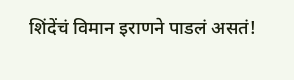शिंदेंचं विमान इराणने पाडलं असतं!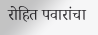रोहित पवारांचा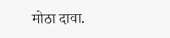मोठा दावा.